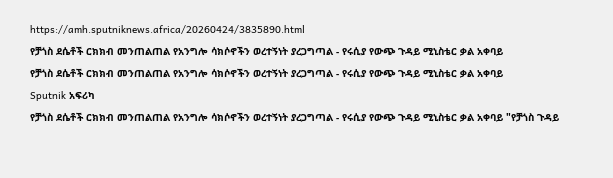https://amh.sputniknews.africa/20260424/3835890.html
የቻጎስ ደሴቶች ርክክብ መንጠልጠል የአንግሎ ሳክሶኖችን ወረተኝነት ያረጋግጣል - የሩሲያ የውጭ ጉዳይ ሚኒስቴር ቃል አቀባይ
የቻጎስ ደሴቶች ርክክብ መንጠልጠል የአንግሎ ሳክሶኖችን ወረተኝነት ያረጋግጣል - የሩሲያ የውጭ ጉዳይ ሚኒስቴር ቃል አቀባይ
Sputnik አፍሪካ
የቻጎስ ደሴቶች ርክክብ መንጠልጠል የአንግሎ ሳክሶኖችን ወረተኝነት ያረጋግጣል - የሩሲያ የውጭ ጉዳይ ሚኒስቴር ቃል አቀባይ "የቻጎስ ጉዳይ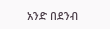አንድ በደንብ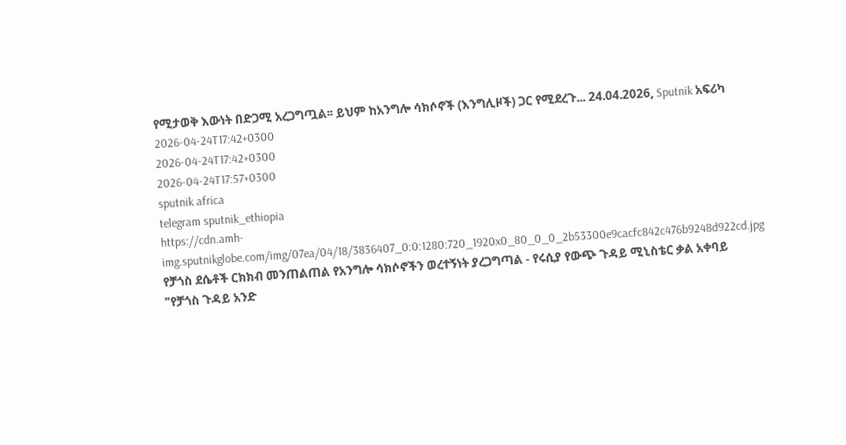የሚታወቅ እውነት በድጋሚ አረጋግጧል፡፡ ይህም ከአንግሎ ሳክሶኖች (እንግሊዞች) ጋር የሚደረጉ... 24.04.2026, Sputnik አፍሪካ
2026-04-24T17:42+0300
2026-04-24T17:42+0300
2026-04-24T17:57+0300
sputnik africa
telegram sputnik_ethiopia
https://cdn.amh-img.sputnikglobe.com/img/07ea/04/18/3836407_0:0:1280:720_1920x0_80_0_0_2b53300e9cacfc842c476b9248d922cd.jpg
የቻጎስ ደሴቶች ርክክብ መንጠልጠል የአንግሎ ሳክሶኖችን ወረተኝነት ያረጋግጣል - የሩሲያ የውጭ ጉዳይ ሚኒስቴር ቃል አቀባይ "የቻጎስ ጉዳይ አንድ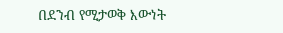በደንብ የሚታወቅ እውነት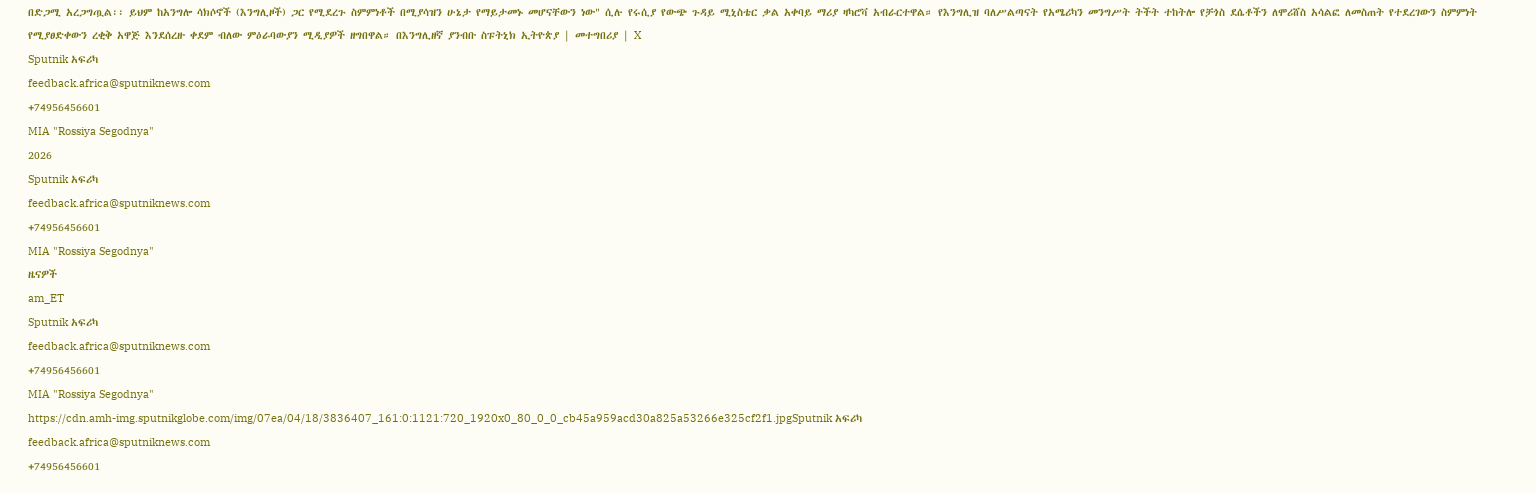በድጋሚ አረጋግጧል፡፡ ይህም ከአንግሎ ሳክሶኖች (እንግሊዞች) ጋር የሚደረጉ ስምምነቶች በሚያሳዝን ሁኔታ የማይታመኑ መሆናቸውን ነው" ሲሉ የሩሲያ የውጭ ጉዳይ ሚኒስቴር ቃል አቀባይ ማሪያ ዛካሮቫ አብራርተዋል። የእንግሊዝ ባለሥልጣናት የአሜሪካን መንግሥት ትችት ተከትሎ የቻጎስ ደሴቶችን ለሞሪሸስ አሳልፎ ለመስጠት የተደረገውን ስምምነት የሚያፀድቀውን ረቂቅ አዋጅ እንደሰረዙ ቀደም ብለው ምዕራባውያን ሚዲያዎች ዘግበዋል። በእንግሊዘኛ ያንብቡ ስፑትኒክ ኢትዮጵያ | መተግበሪያ | X
Sputnik አፍሪካ
feedback.africa@sputniknews.com
+74956456601
MIA "Rossiya Segodnya"
2026
Sputnik አፍሪካ
feedback.africa@sputniknews.com
+74956456601
MIA "Rossiya Segodnya"
ዜናዎች
am_ET
Sputnik አፍሪካ
feedback.africa@sputniknews.com
+74956456601
MIA "Rossiya Segodnya"
https://cdn.amh-img.sputnikglobe.com/img/07ea/04/18/3836407_161:0:1121:720_1920x0_80_0_0_cb45a959acd30a825a53266e325cf2f1.jpgSputnik አፍሪካ
feedback.africa@sputniknews.com
+74956456601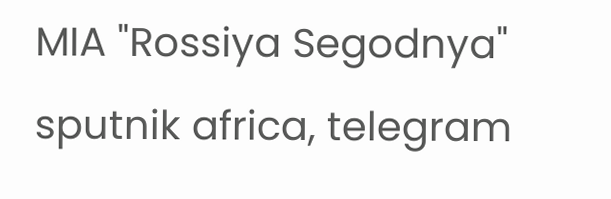MIA "Rossiya Segodnya"
sputnik africa, telegram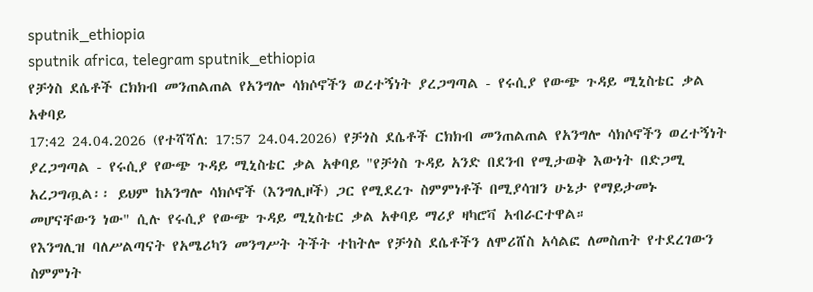sputnik_ethiopia
sputnik africa, telegram sputnik_ethiopia
የቻጎስ ደሴቶች ርክክብ መንጠልጠል የአንግሎ ሳክሶኖችን ወረተኝነት ያረጋግጣል - የሩሲያ የውጭ ጉዳይ ሚኒስቴር ቃል አቀባይ
17:42 24.04.2026 (የተሻሻለ: 17:57 24.04.2026) የቻጎስ ደሴቶች ርክክብ መንጠልጠል የአንግሎ ሳክሶኖችን ወረተኝነት ያረጋግጣል - የሩሲያ የውጭ ጉዳይ ሚኒስቴር ቃል አቀባይ "የቻጎስ ጉዳይ አንድ በደንብ የሚታወቅ እውነት በድጋሚ አረጋግጧል፡፡ ይህም ከአንግሎ ሳክሶኖች (እንግሊዞች) ጋር የሚደረጉ ስምምነቶች በሚያሳዝን ሁኔታ የማይታመኑ መሆናቸውን ነው" ሲሉ የሩሲያ የውጭ ጉዳይ ሚኒስቴር ቃል አቀባይ ማሪያ ዛካሮቫ አብራርተዋል።
የእንግሊዝ ባለሥልጣናት የአሜሪካን መንግሥት ትችት ተከትሎ የቻጎስ ደሴቶችን ለሞሪሸስ አሳልፎ ለመስጠት የተደረገውን ስምምነት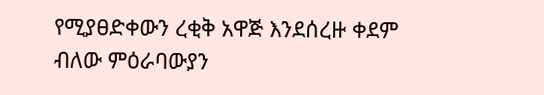የሚያፀድቀውን ረቂቅ አዋጅ እንደሰረዙ ቀደም ብለው ምዕራባውያን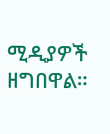ሚዲያዎች ዘግበዋል።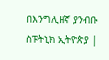በእንግሊዘኛ ያንብቡ ስፑትኒክ ኢትዮጵያ |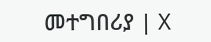መተግበሪያ | X